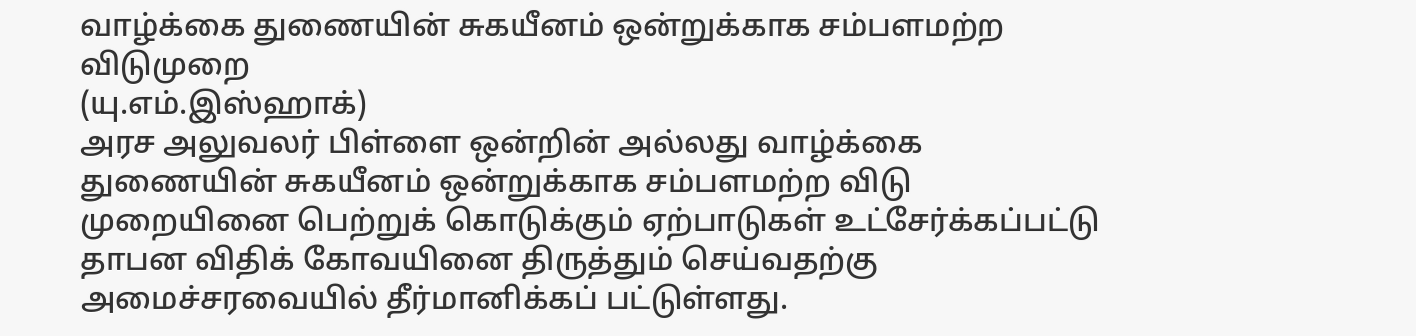வாழ்க்கை துணையின் சுகயீனம் ஒன்றுக்காக சம்பளமற்ற விடுமுறை
(யு.எம்.இஸ்ஹாக்)
அரச அலுவலர் பிள்ளை ஒன்றின் அல்லது வாழ்க்கை துணையின் சுகயீனம் ஒன்றுக்காக சம்பளமற்ற விடு முறையினை பெற்றுக் கொடுக்கும் ஏற்பாடுகள் உட்சேர்க்கப்பட்டு தாபன விதிக் கோவயினை திருத்தும் செய்வதற்கு அமைச்சரவையில் தீர்மானிக்கப் பட்டுள்ளது.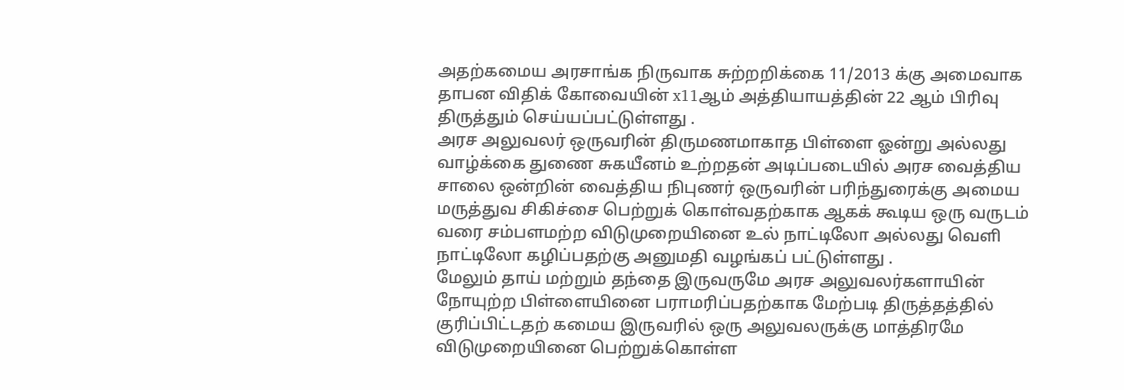அதற்கமைய அரசாங்க நிருவாக சுற்றறிக்கை 11/2013 க்கு அமைவாக தாபன விதிக் கோவையின் x11ஆம் அத்தியாயத்தின் 22 ஆம் பிரிவு திருத்தும் செய்யப்பட்டுள்ளது .
அரச அலுவலர் ஒருவரின் திருமணமாகாத பிள்ளை ஓன்று அல்லது வாழ்க்கை துணை சுகயீனம் உற்றதன் அடிப்படையில் அரச வைத்திய சாலை ஒன்றின் வைத்திய நிபுணர் ஒருவரின் பரிந்துரைக்கு அமைய மருத்துவ சிகிச்சை பெற்றுக் கொள்வதற்காக ஆகக் கூடிய ஒரு வருடம் வரை சம்பளமற்ற விடுமுறையினை உல் நாட்டிலோ அல்லது வெளி நாட்டிலோ கழிப்பதற்கு அனுமதி வழங்கப் பட்டுள்ளது .
மேலும் தாய் மற்றும் தந்தை இருவருமே அரச அலுவலர்களாயின் நோயுற்ற பிள்ளையினை பராமரிப்பதற்காக மேற்படி திருத்தத்தில் குரிப்பிட்டதற் கமைய இருவரில் ஒரு அலுவலருக்கு மாத்திரமே விடுமுறையினை பெற்றுக்கொள்ள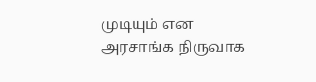முடியும் என அரசாங்க நிருவாக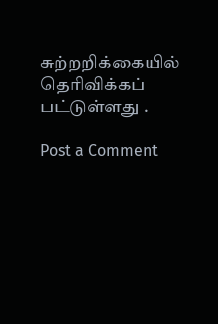சுற்றறிக்கையில் தெரிவிக்கப் பட்டுள்ளது .

Post a Comment